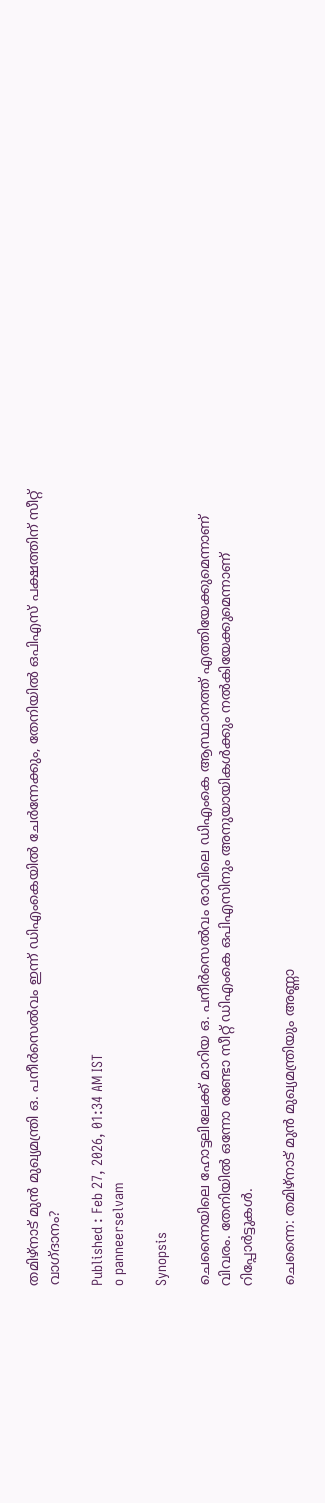തമിഴ്നാട് മുൻ മുഖ്യമന്ത്രി ഒ. പനീർസെൽവം ഇന്ന് ഡിഎംകെയിൽ ചേർന്നേക്കും, തേനിയിൽ ഒപിഎസ് പക്ഷത്തിന് സീറ്റ് വാഗ്ദാനം?

Published : Feb 27, 2026, 01:34 AM IST
o panneerselvam

Synopsis

ചെന്നൈയിലെ ഹോട്ടലിലേക്ക് മാറിയ ഒ. പനീർസെൽവം രാവിലെ ഡിഎംകെ ആസ്ഥാനത്ത് എത്തിയേക്കുമെന്നാണ് വിവരം. തേനിയിൽ ഒന്നോ രണ്ടോ സീറ്റ് ഡിഎംകെ ഒപിഎസിനും അനുയായികൾക്കും നൽകിയേക്കുമെന്നാണ് റിപ്പോർട്ടുകൾ.

ചെന്നൈ: തമിഴ്നാട് മുൻ മുഖ്യമന്ത്രിയും അണ്ണാ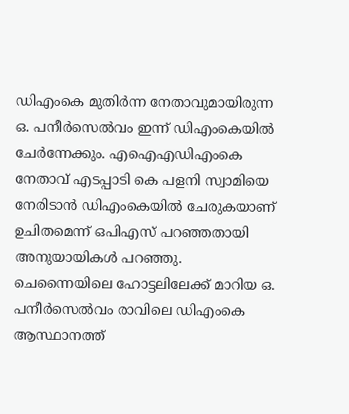ഡിഎംകെ മുതിര്‍ന്ന നേതാവുമായിരുന്ന ഒ. പനീർസെൽവം ഇന്ന് ഡിഎംകെയിൽ ചേർന്നേക്കും. എഐഎഡിഎംകെ നേതാവ് എടപ്പാടി കെ പളനി സ്വാമിയെ നേരിടാൻ ഡിഎംകെയിൽ ചേരുകയാണ് ഉചിതമെന്ന് ഒപിഎസ് പറഞ്ഞതായി അനുയായികൾ പറഞ്ഞു. ചെന്നൈയിലെ ഹോട്ടലിലേക്ക് മാറിയ ഒ. പനീർസെൽവം രാവിലെ ഡിഎംകെ ആസ്ഥാനത്ത്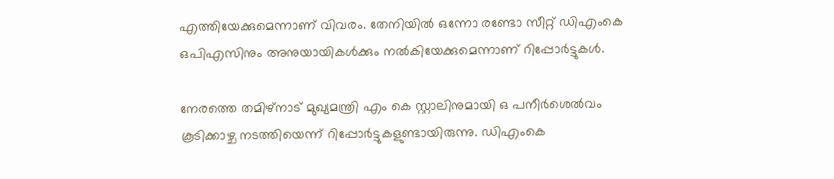എത്തിയേക്കുമെന്നാണ് വിവരം. തേനിയിൽ ഒന്നോ രണ്ടോ സീറ്റ് ഡിഎംകെ ഒപിഎസിനും അനുയായികൾക്കും നൽകിയേക്കുമെന്നാണ് റിപ്പോർട്ടുകൾ.

നേരത്തെ തമിഴ്‌നാട് മുഖ്യമന്ത്രി എം കെ സ്റ്റാലിനുമായി ഒ പനീര്‍ശെല്‍വം കൂടിക്കാഴ്ച നടത്തിയെന്ന് റിപ്പോർട്ടുകളുണ്ടായിരുന്നു. ഡിഎംകെ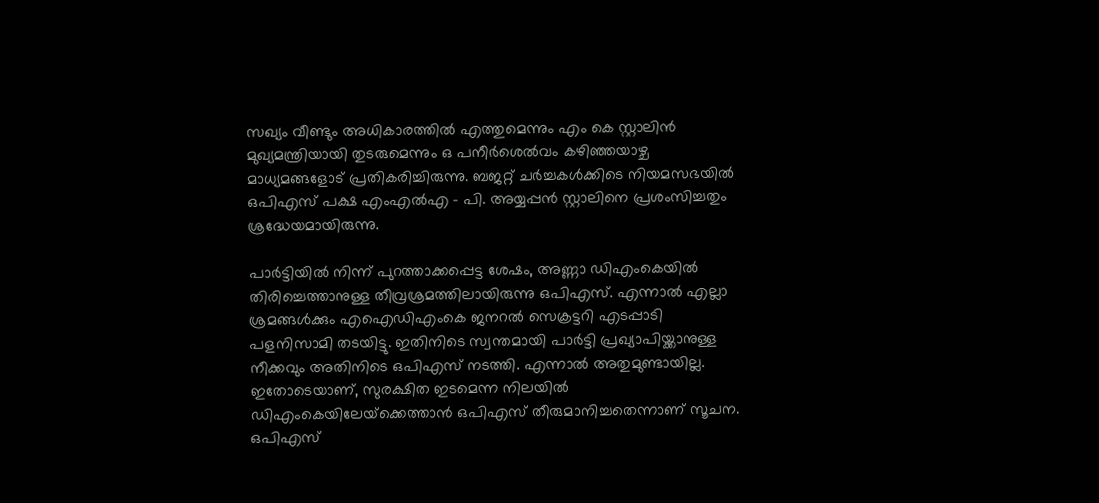സഖ്യം വീണ്ടും അധികാരത്തില്‍ എത്തുമെന്നും എം കെ സ്റ്റാലിന്‍ മുഖ്യമന്ത്രിയായി തുടരുമെന്നും ഒ പനീര്‍ശെല്‍വം കഴിഞ്ഞയാഴ്ച മാധ്യമങ്ങളോട് പ്രതികരിച്ചിരുന്നു. ബജറ്റ് ചർച്ചകൾക്കിടെ നിയമസഭയിൽ ഒപിഎസ് പക്ഷ എംഎല്‍എ – പി. അയ്യപ്പന്‍ സ്റ്റാലിനെ പ്രശംസിച്ചതും ശ്രദ്ധേയമായിരുന്നു.

പാര്‍ട്ടിയില്‍ നിന്ന് പുറത്താക്കപ്പെട്ട ശേഷം, അണ്ണാ ഡിഎംകെയില്‍ തിരിച്ചെത്താനുള്ള തീവ്രശ്രമത്തിലായിരുന്നു ഒപിഎസ്. എന്നാല്‍ എല്ലാ ശ്രമങ്ങള്‍ക്കും എഐഡിഎംകെ ജനറല്‍ സെക്രട്ടറി എടപ്പാടി പളനിസാമി തടയിട്ടു. ഇതിനിടെ സ്വന്തമായി പാര്‍ട്ടി പ്രഖ്യാപിയ്ക്കാനുള്ള നീക്കവും അതിനിടെ ഒപിഎസ് നടത്തി. എന്നാല്‍ അതുമുണ്ടായില്ല. ഇതോടെയാണ്, സുരക്ഷിത ഇടമെന്ന നിലയില്‍ ഡിഎംകെയിലേയ്‌ക്കെത്താന്‍ ഒപിഎസ് തീരുമാനിച്ചതെന്നാണ് സൂചന. ഒപിഎസ്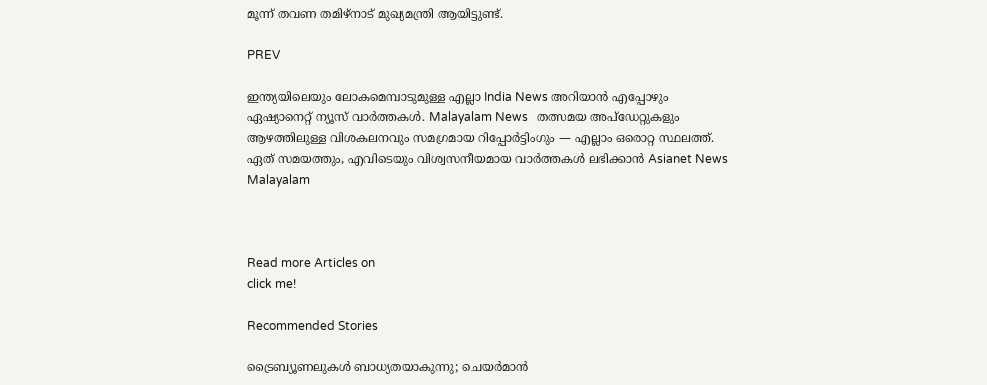മൂന്ന് തവണ തമിഴ്നാട്‌ മുഖ്യമന്ത്രി ആയിട്ടുണ്ട്‌.

PREV

ഇന്ത്യയിലെയും ലോകമെമ്പാടുമുള്ള എല്ലാ India News അറിയാൻ എപ്പോഴും ഏഷ്യാനെറ്റ് ന്യൂസ് വാർത്തകൾ. Malayalam News   തത്സമയ അപ്‌ഡേറ്റുകളും ആഴത്തിലുള്ള വിശകലനവും സമഗ്രമായ റിപ്പോർട്ടിംഗും — എല്ലാം ഒരൊറ്റ സ്ഥലത്ത്. ഏത് സമയത്തും, എവിടെയും വിശ്വസനീയമായ വാർത്തകൾ ലഭിക്കാൻ Asianet News Malayalam



Read more Articles on
click me!

Recommended Stories

ട്രൈബ്യൂണലുകൾ ബാധ്യതയാകുന്നു; ചെയർമാൻ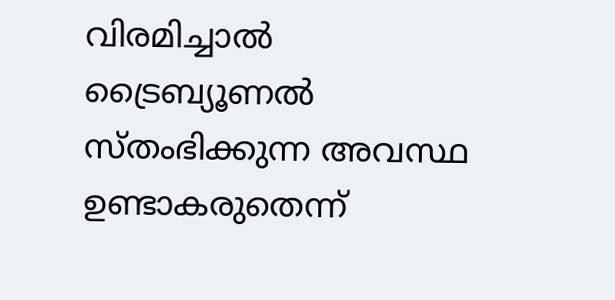വിരമിച്ചാൽ ട്രൈബ്യൂണൽ സ്‌തംഭിക്കുന്ന അവസ്ഥ ഉണ്ടാകരുതെന്ന്‌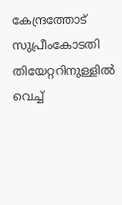കേന്ദ്രത്തോട്‌ സുപ്രീംകോടതി
തിയേറ്ററിനുള്ളിൽ വെച്ച്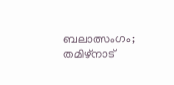ബലാത്സംഗം; തമിഴ്നാട്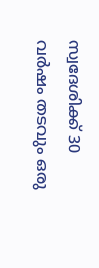സ്വദേശിക്ക് 30 വർഷം തടവും ഒരു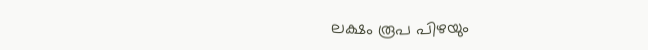ലക്ഷം രൂപ പിഴയും